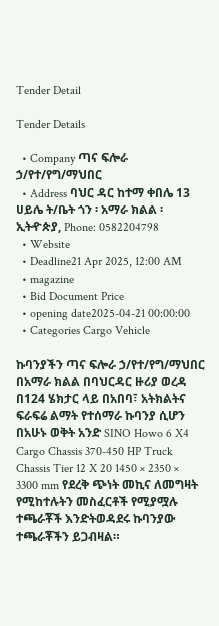Tender Detail

Tender Details

  • Company ጣና ፍሎራ ኃ/የተ/የግ/ማህበር
  • Address ባህር ዳር ከተማ ቀበሌ 13 ሀይሌ ት/ቤት ጎን ፡ አማራ ክልል ፡ ኢትዯጵያ, Phone: 0582204798
  • Website
  • Deadline21 Apr 2025, 12:00 AM
  • magazine
  • Bid Document Price
  • opening date2025-04-21 00:00:00
  • Categories Cargo Vehicle

ኩባንያችን ጣና ፍሎራ ኃ/የተ/የግ/ማህበር በአማራ ክልል በባህርዳር ዙሪያ ወረዳ በ124 ሄክታር ላይ በአበባ፣ አትክልትና ፍራፍሬ ልማት የተሰማራ ኩባንያ ሲሆን በአሁኑ ወቅት አንድ SINO Howo 6 X4 Cargo Chassis 370-450 HP Truck Chassis Tier 12 X 20 1450 × 2350 × 3300 mm የደረቅ ጭነት መኪና ለመግዛት የሚከተሉትን መስፈርቶች የሚያሟሉ ተጫራቾች እንድትወዳደሩ ኩባንያው ተጫራቾችን ይጋብዛል።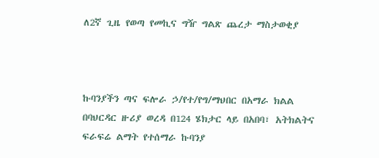ለ2ኛ ጊዜ የወጣ የመኪና ግዥ ግልጽ ጨረታ ማስታወቂያ



ኩባንያችን ጣና ፍሎራ ኃ/የተ/የግ/ማህበር በአማራ ክልል በባህርዳር ዙሪያ ወረዳ በ124 ሄክታር ላይ በአበባ፣ አትክልትና ፍራፍሬ ልማት የተሰማራ ኩባንያ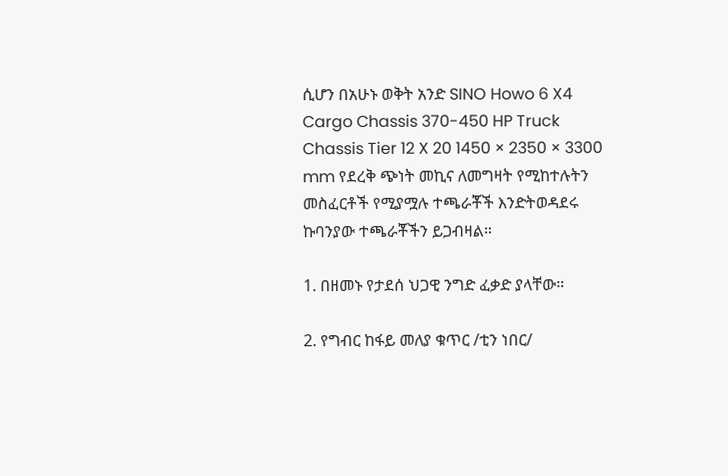ሲሆን በአሁኑ ወቅት አንድ SINO Howo 6 X4 Cargo Chassis 370-450 HP Truck Chassis Tier 12 X 20 1450 × 2350 × 3300 mm የደረቅ ጭነት መኪና ለመግዛት የሚከተሉትን መስፈርቶች የሚያሟሉ ተጫራቾች እንድትወዳደሩ ኩባንያው ተጫራቾችን ይጋብዛል።

1. በዘመኑ የታደሰ ህጋዊ ንግድ ፈቃድ ያላቸው።

2. የግብር ከፋይ መለያ ቁጥር /ቲን ነበር/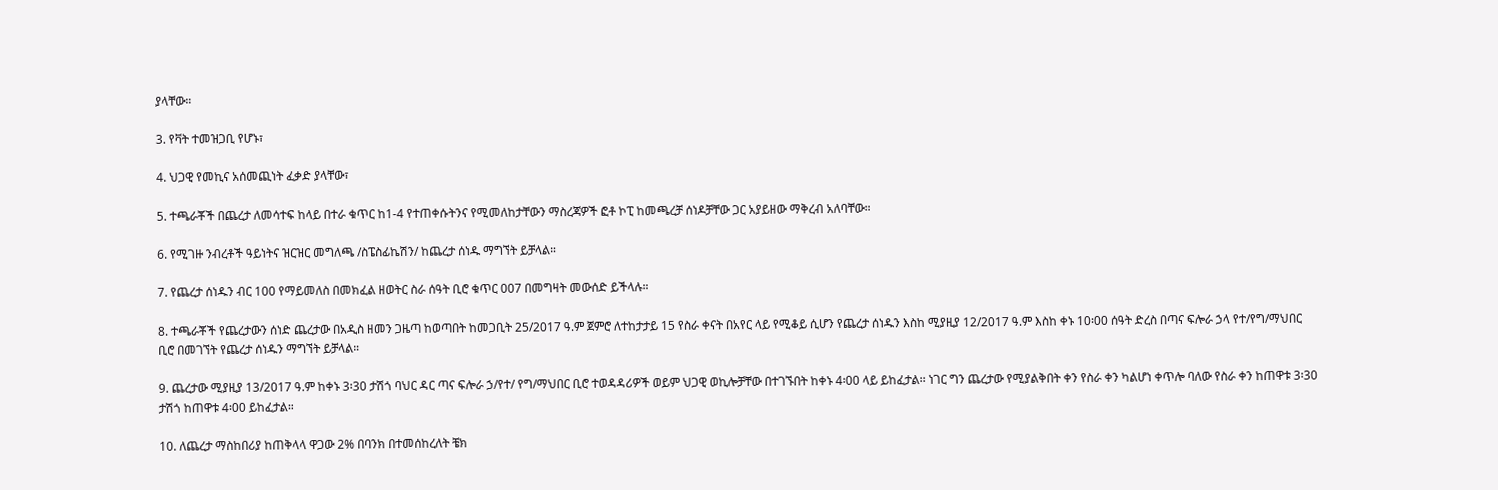ያላቸው።

3. የቫት ተመዝጋቢ የሆኑ፣

4. ህጋዊ የመኪና አሰመጪነት ፈቃድ ያላቸው፣

5. ተጫራቾች በጨረታ ለመሳተፍ ከላይ በተራ ቁጥር ከ1-4 የተጠቀሱትንና የሚመለከታቸውን ማስረጃዎች ፎቶ ኮፒ ከመጫረቻ ሰነዶቻቸው ጋር አያይዘው ማቅረብ አለባቸው።

6. የሚገዙ ንብረቶች ዓይነትና ዝርዝር መግለጫ /ስፔስፊኬሽን/ ከጨረታ ሰነዱ ማግኘት ይቻላል።

7. የጨረታ ሰነዱን ብር 100 የማይመለስ በመክፈል ዘወትር ስራ ሰዓት ቢሮ ቁጥር 007 በመግዛት መውሰድ ይችላሉ።

8. ተጫራቾች የጨረታውን ሰነድ ጨረታው በአዲስ ዘመን ጋዜጣ ከወጣበት ከመጋቢት 25/2017 ዓ.ም ጀምሮ ለተከታታይ 15 የስራ ቀናት በአየር ላይ የሚቆይ ሲሆን የጨረታ ሰነዱን እስከ ሚያዚያ 12/2017 ዓ.ም እስከ ቀኑ 10፡00 ሰዓት ድረስ በጣና ፍሎራ ኃላ የተ/የግ/ማህበር ቢሮ በመገኘት የጨረታ ሰነዱን ማግኘት ይቻላል።

9. ጨረታው ሚያዚያ 13/2017 ዓ.ም ከቀኑ 3፡30 ታሽጎ ባህር ዳር ጣና ፍሎራ ኃ/የተ/ የግ/ማህበር ቢሮ ተወዳዳሪዎች ወይም ህጋዊ ወኪሎቻቸው በተገኙበት ከቀኑ 4፡00 ላይ ይከፈታል፡፡ ነገር ግን ጨረታው የሚያልቅበት ቀን የስራ ቀን ካልሆነ ቀጥሎ ባለው የስራ ቀን ከጠዋቱ 3፡30 ታሽጎ ከጠዋቱ 4፡00 ይከፈታል።

10. ለጨረታ ማስከበሪያ ከጠቅላላ ዋጋው 2% በባንክ በተመሰከረለት ቼክ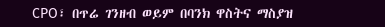CPO፣ በጥሬ ገንዘብ ወይም በባንክ ዋስትና ማስያዝ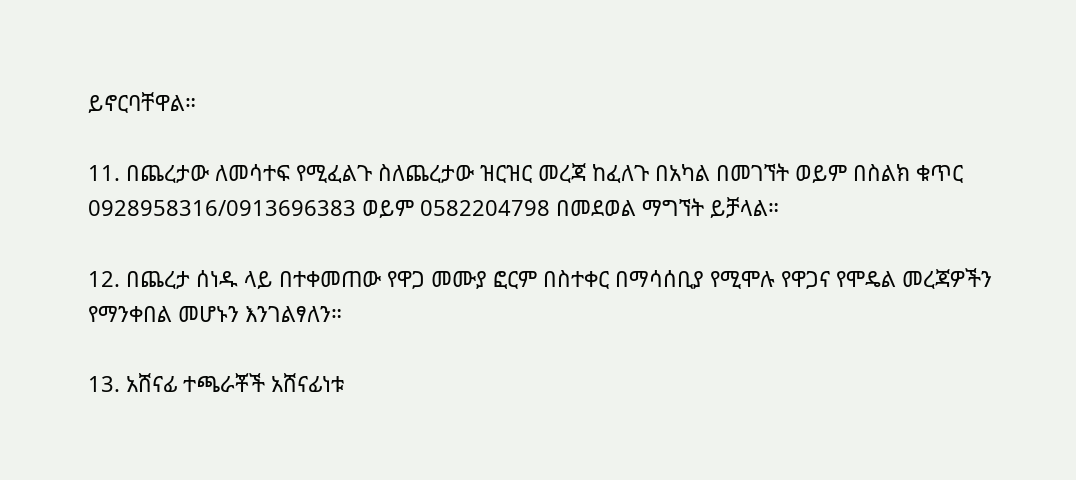ይኖርባቸዋል።

11. በጨረታው ለመሳተፍ የሚፈልጉ ስለጨረታው ዝርዝር መረጃ ከፈለጉ በአካል በመገኘት ወይም በስልክ ቁጥር 0928958316/0913696383 ወይም 0582204798 በመደወል ማግኘት ይቻላል።

12. በጨረታ ሰነዱ ላይ በተቀመጠው የዋጋ መሙያ ፎርም በስተቀር በማሳሰቢያ የሚሞሉ የዋጋና የሞዴል መረጃዎችን የማንቀበል መሆኑን እንገልፃለን።

13. አሸናፊ ተጫራቾች አሸናፊነቱ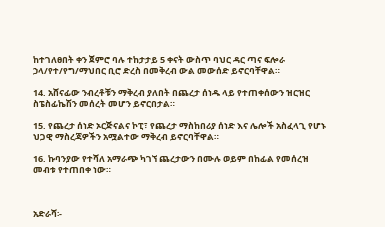ከተገለፀበት ቀን ጀምሮ ባሉ ተከታታይ 5 ቀናት ውስጥ ባህር ዳር ጣና ፍሎራ ኃላ/የተ/የግ/ማህበር ቢሮ ድረስ በመቅረብ ውል መውሰድ ይኖርባቸዋል።

14. አሸናፊው ንብረቶቹን ማቅረብ ያለበት በጨረታ ሰነዱ ላይ የተጠቀሰውን ዝርዝር ስፔስፊኬሽን መሰረት መሆን ይኖርበታል።

15. የጨረታ ሰነድ ኦርጅናልና ኮፒ፣ የጨረታ ማስከበሪያ ሰነድ እና ሌሎች አስፈላጊ የሆኑ ህጋዊ ማስረጃዎችን አሟልተው ማቅረብ ይኖርባቸዋል።

16. ኩባንያው የተሻለ አማራጭ ካገኘ ጨረታውን በሙሉ ወይም በከፊል የመሰረዝ መብቱ የተጠበቀ ነው።



አድራሻ፡-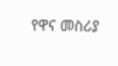የዋና መስሪያ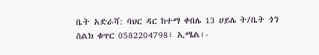ቤት አድራሻ: ባህር ዳር ከተማ ቀበሌ 13 ሀይሌ ት/ቤት ጎን ስልክ ቁጥር 0582204798፣ ኢሜል፡-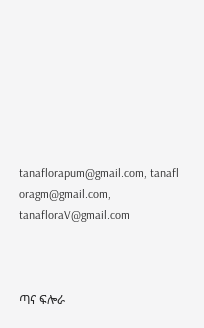tanaflorapum@gmail.com, tanafl oragm@gmail.com, tanafloraV@gmail.com



ጣና ፍሎራ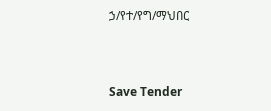ኃ/የተ/የግ/ማህበር



Save Tender